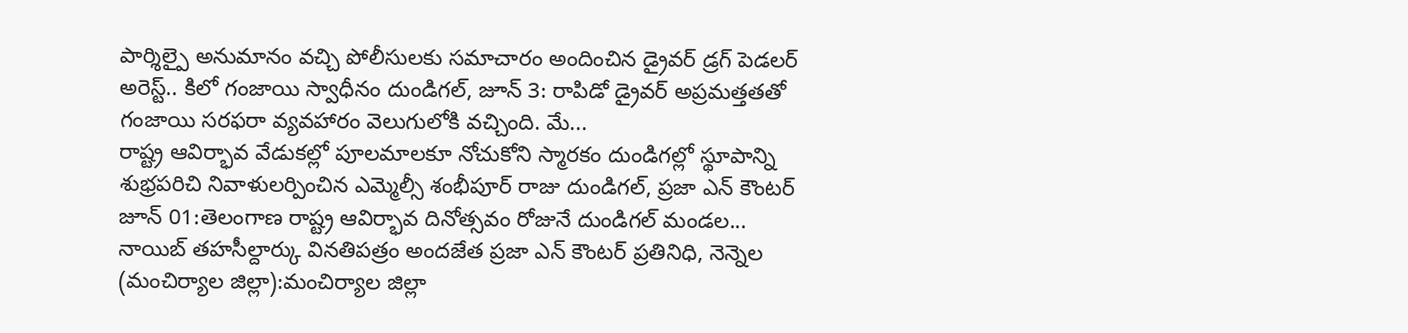పార్శిల్పై అనుమానం వచ్చి పోలీసులకు సమాచారం అందించిన డ్రైవర్ డ్రగ్ పెడలర్ అరెస్ట్.. కిలో గంజాయి స్వాధీనం దుండిగల్, జూన్ 3: రాపిడో డ్రైవర్ అప్రమత్తతతో గంజాయి సరఫరా వ్యవహారం వెలుగులోకి వచ్చింది. మే...
రాష్ట్ర ఆవిర్భావ వేడుకల్లో పూలమాలకూ నోచుకోని స్మారకం దుండిగల్లో స్థూపాన్ని శుభ్రపరిచి నివాళులర్పించిన ఎమ్మెల్సీ శంభీపూర్ రాజు దుండిగల్, ప్రజా ఎన్ కౌంటర్ జూన్ 01:తెలంగాణ రాష్ట్ర ఆవిర్భావ దినోత్సవం రోజునే దుండిగల్ మండల...
నాయిబ్ తహసీల్దార్కు వినతిపత్రం అందజేత ప్రజా ఎన్ కౌంటర్ ప్రతినిధి, నెన్నెల (మంచిర్యాల జిల్లా):మంచిర్యాల జిల్లా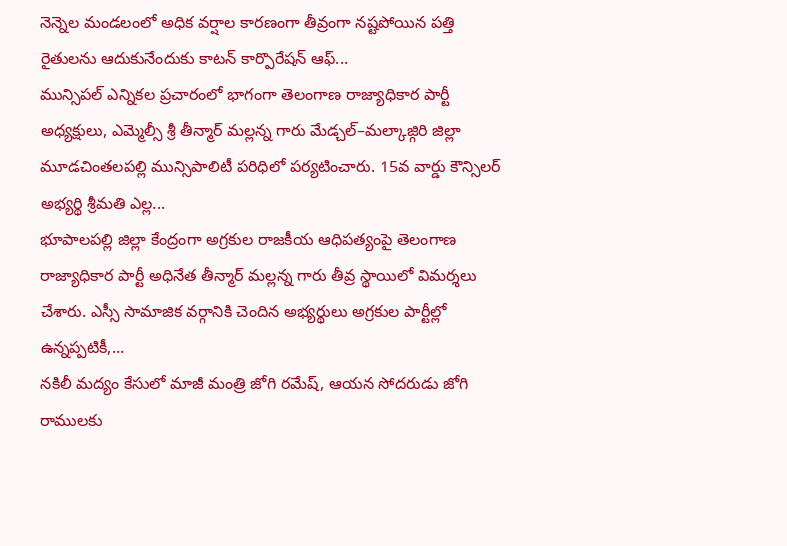నెన్నెల మండలంలో అధిక వర్షాల కారణంగా తీవ్రంగా నష్టపోయిన పత్తి రైతులను ఆదుకునేందుకు కాటన్ కార్పొరేషన్ ఆఫ్...
మున్సిపల్ ఎన్నికల ప్రచారంలో భాగంగా తెలంగాణ రాజ్యాధికార పార్టీ అధ్యక్షులు, ఎమ్మెల్సీ శ్రీ తీన్మార్ మల్లన్న గారు మేడ్చల్–మల్కాజ్గిరి జిల్లా మూడచింతలపల్లి మున్సిపాలిటీ పరిధిలో పర్యటించారు. 15వ వార్డు కౌన్సిలర్ అభ్యర్థి శ్రీమతి ఎల్ల...
భూపాలపల్లి జిల్లా కేంద్రంగా అగ్రకుల రాజకీయ ఆధిపత్యంపై తెలంగాణ రాజ్యాధికార పార్టీ అధినేత తీన్మార్ మల్లన్న గారు తీవ్ర స్థాయిలో విమర్శలు చేశారు. ఎస్సీ సామాజిక వర్గానికి చెందిన అభ్యర్థులు అగ్రకుల పార్టీల్లో ఉన్నప్పటికీ,...
నకిలీ మద్యం కేసులో మాజీ మంత్రి జోగి రమేష్, ఆయన సోదరుడు జోగి రాములకు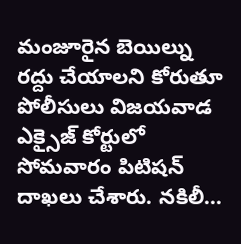మంజూరైన బెయిల్ను రద్దు చేయాలని కోరుతూ పోలీసులు విజయవాడ ఎక్సైజ్ కోర్టులో సోమవారం పిటిషన్ దాఖలు చేశారు. నకిలీ...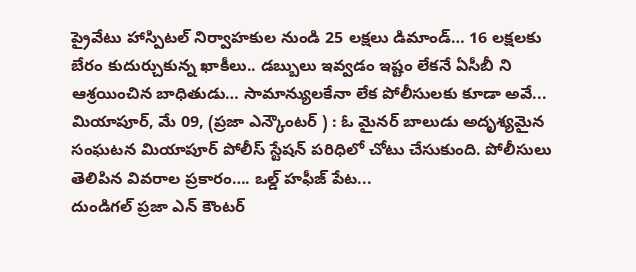ప్రైవేటు హాస్పిటల్ నిర్వాహకుల నుండి 25 లక్షలు డిమాండ్… 16 లక్షలకు బేరం కుదుర్చుకున్న ఖాకీలు.. డబ్బులు ఇవ్వడం ఇష్టం లేకనే ఏసీబీ ని ఆశ్రయించిన బాధితుడు… సామాన్యులకేనా లేక పోలీసులకు కూడా అవే...
మియాపూర్, మే 09, (ప్రజా ఎన్కౌంటర్ ) : ఓ మైనర్ బాలుడు అదృశ్యమైన సంఘటన మియాపూర్ పోలీస్ స్టేషన్ పరిధిలో చోటు చేసుకుంది. పోలీసులు తెలిపిన వివరాల ప్రకారం…. ఒల్డ్ హఫీజ్ పేట...
దుండిగల్ ప్రజా ఎన్ కౌంటర్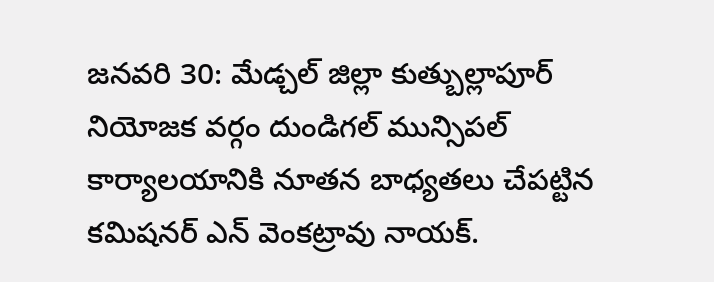జనవరి 30: మేడ్చల్ జిల్లా కుత్బుల్లాపూర్ నియోజక వర్గం దుండిగల్ మున్సిపల్ కార్యాలయానికి నూతన బాధ్యతలు చేపట్టిన కమిషనర్ ఎన్ వెంకట్రావు నాయక్.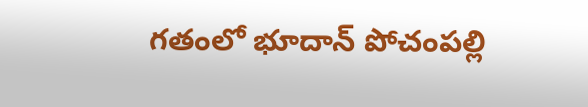గతంలో భూదాన్ పోచంపల్లి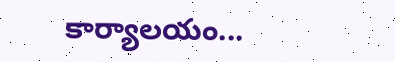కార్యాలయం...